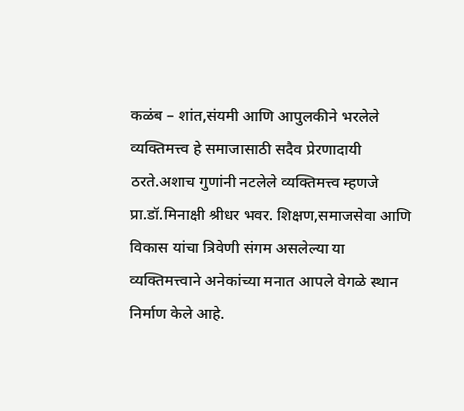कळंब – शांत,संयमी आणि आपुलकीने भरलेले व्यक्तिमत्त्व हे समाजासाठी सदैव प्रेरणादायी ठरते.अशाच गुणांनी नटलेले व्यक्तिमत्त्व म्हणजे प्रा.डॉ.मिनाक्षी श्रीधर भवर. शिक्षण,समाजसेवा आणि विकास यांचा त्रिवेणी संगम असलेल्या या व्यक्तिमत्त्वाने अनेकांच्या मनात आपले वेगळे स्थान निर्माण केले आहे.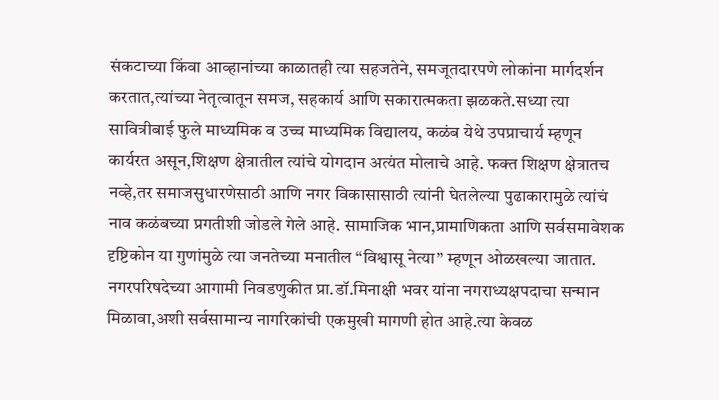संकटाच्या किंवा आव्हानांच्या काळातही त्या सहजतेने, समजूतदारपणे लोकांना मार्गदर्शन करतात,त्यांच्या नेतृत्वातून समज, सहकार्य आणि सकारात्मकता झळकते.सध्या त्या सावित्रीबाई फुले माध्यमिक व उच्च माध्यमिक विद्यालय, कळंब येथे उपप्राचार्य म्हणून कार्यरत असून,शिक्षण क्षेत्रातील त्यांचे योगदान अत्यंत मोलाचे आहे. फक्त शिक्षण क्षेत्रातच नव्हे,तर समाजसुधारणेसाठी आणि नगर विकासासाठी त्यांनी घेतलेल्या पुढाकारामुळे त्यांचं नाव कळंबच्या प्रगतीशी जोडले गेले आहे. सामाजिक भान,प्रामाणिकता आणि सर्वसमावेशक दृष्टिकोन या गुणांमुळे त्या जनतेच्या मनातील “विश्वासू नेत्या” म्हणून ओळखल्या जातात. नगरपरिषदेच्या आगामी निवडणुकीत प्रा.डॉ.मिनाक्षी भवर यांना नगराध्यक्षपदाचा सन्मान मिळावा,अशी सर्वसामान्य नागरिकांची एकमुखी मागणी होत आहे.त्या केवळ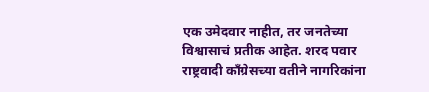एक उमेदवार नाहीत, तर जनतेच्या विश्वासाचं प्रतीक आहेत. शरद पवार राष्ट्रवादी काँग्रेसच्या वतीने नागरिकांना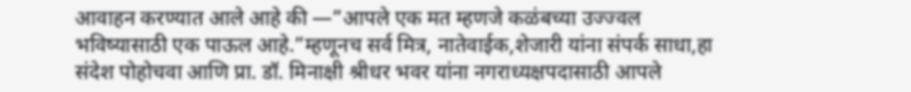आवाहन करण्यात आले आहे की —”आपले एक मत म्हणजे कळंबच्या उज्ज्वल भविष्यासाठी एक पाऊल आहे.”म्हणूनच सर्व मित्र, नातेवाईक,शेजारी यांना संपर्क साधा,हा संदेश पोहोचवा आणि प्रा. डॉ. मिनाक्षी श्रीधर भवर यांना नगराध्यक्षपदासाठी आपले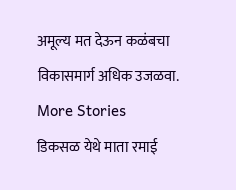अमूल्य मत देऊन कळंबचा विकासमार्ग अधिक उजळवा.
More Stories
डिकसळ येथे माता रमाई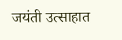जयंती उत्साहात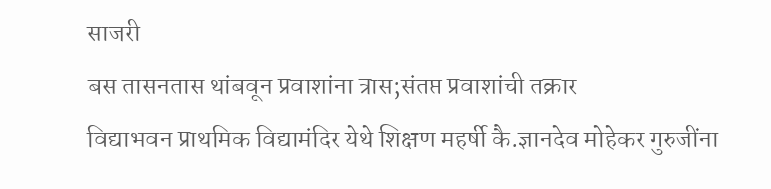साजरी
बस तासनतास थांबवून प्रवाशांना त्रास;संतप्त प्रवाशांची तक्रार
विद्याभवन प्राथमिक विद्यामंदिर येथे शिक्षण महर्षी कै.ज्ञानदेव मोहेकर गुरुजींना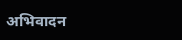अभिवादन